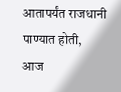आतापर्यंत राजधानी पाण्यात होती,
आज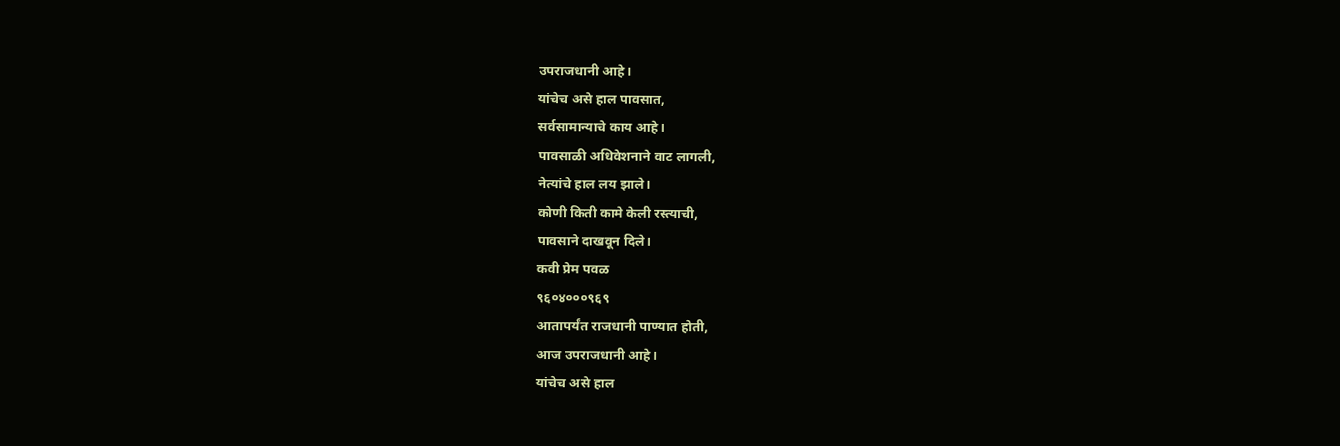उपराजधानी आहे।
यांचेच असे हाल पावसात,
सर्वसामान्याचे काय आहे।
पावसाळी अधिवेशनाने वाट लागली,
नेत्यांचे हाल लय झाले।
कोणी किती कामे केली रस्त्याची,
पावसाने दाखवून दिले।
कवी प्रेम पवळ
९६०४०००९६९
आतापर्यंत राजधानी पाण्यात होती,
आज उपराजधानी आहे।
यांचेच असे हाल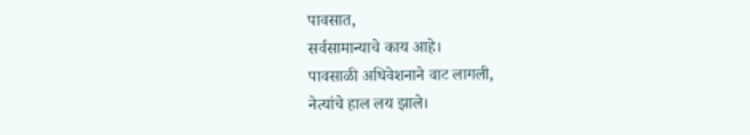पावसात,
सर्वसामान्याचे काय आहे।
पावसाळी अधिवेशनाने वाट लागली,
नेत्यांचे हाल लय झाले।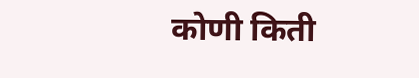कोणी किती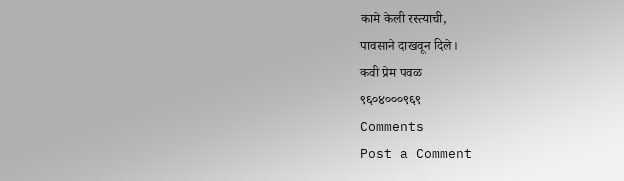कामे केली रस्त्याची,
पावसाने दाखवून दिले।
कवी प्रेम पवळ
९६०४०००९६९
Comments
Post a Comment